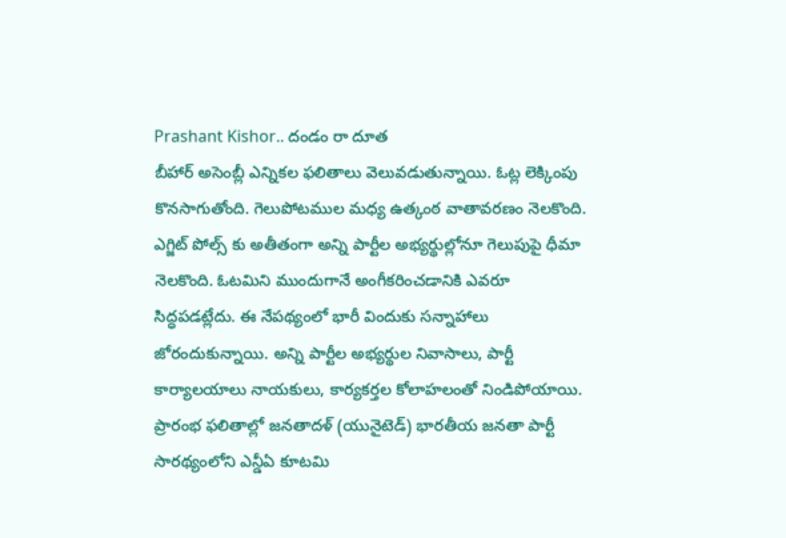Prashant Kishor.. దండం రా దూత
బీహార్ అసెంబ్లీ ఎన్నికల ఫలితాలు వెలువడుతున్నాయి. ఓట్ల లెక్కింపు కొనసాగుతోంది. గెలుపోటముల మధ్య ఉత్కంఠ వాతావరణం నెలకొంది. ఎగ్జిట్ పోల్స్ కు అతీతంగా అన్ని పార్టీల అభ్యర్థుల్లోనూ గెలుపుపై ధీమా నెలకొంది. ఓటమిని ముందుగానే అంగీకరించడానికి ఎవరూ సిద్ధపడట్లేదు. ఈ నేపథ్యంలో భారీ విందుకు సన్నాహాలు జోరందుకున్నాయి. అన్ని పార్టీల అభ్యర్థుల నివాసాలు, పార్టీ కార్యాలయాలు నాయకులు, కార్యకర్తల కోలాహలంతో నిండిపోయాయి.
ప్రారంభ ఫలితాల్లో జనతాదళ్ (యునైటెడ్) భారతీయ జనతా పార్టీ సారథ్యంలోని ఎన్డీఏ కూటమి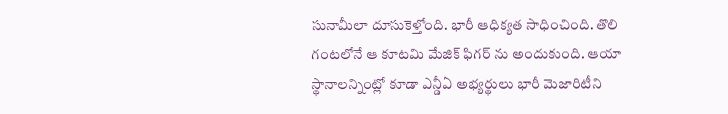సునామీలా దూసుకెళ్తోంది. భారీ ఆధిక్యత సాధించింది. తొలి గంటలోనే ఆ కూటమి మేజిక్ ఫిగర్ ను అందుకుంది. ఆయా స్థానాలన్నింట్లో కూడా ఎన్డీఏ అభ్యర్థులు భారీ మెజారిటీని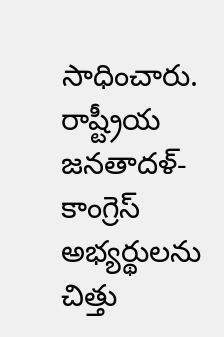సాధించారు. రాష్ట్రీయ జనతాదళ్- కాంగ్రెస్ అభ్యర్థులను చిత్తు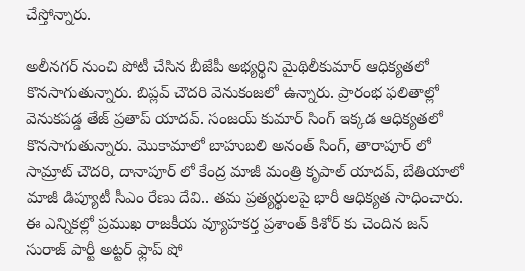చేస్తోన్నారు.

అలీనగర్ నుంచి పోటీ చేసిన బీజేపీ అభ్యర్థిని మైథిలీకుమార్ ఆధిక్యతలో కొనసాగుతున్నారు. బిప్లవ్ చౌదరి వెనుకంజలో ఉన్నారు. ప్రారంభ ఫలితాల్లో వెనుకపడ్డ తేజ్ ప్రతాప్ యాదవ్. సంజయ్ కుమార్ సింగ్ ఇక్కడ ఆధిక్యతలో కొనసాగుతున్నారు. మొకామాలో బాహుబలి అనంత్ సింగ్, తారాపూర్ లో సామ్రాట్ చౌదరి, దానాపూర్ లో కేంద్ర మాజీ మంత్రి కృపాల్ యాదవ్, బేతియాలో మాజీ డిప్యూటీ సీఎం రేణు దేవి.. తమ ప్రత్యర్థులపై భారీ ఆధిక్యత సాధించారు.
ఈ ఎన్నికల్లో ప్రముఖ రాజకీయ వ్యూహకర్త ప్రశాంత్ కిశోర్ కు చెందిన జన్ సురాజ్ పార్టీ అట్టర్ ఫ్లాప్ షో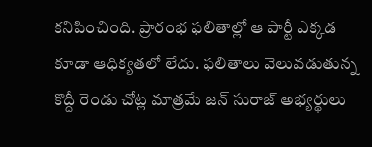కనిపించింది. ప్రారంభ ఫలితాల్లో ఆ పార్టీ ఎక్కడ కూడా ఆధిక్యతలో లేదు. ఫలితాలు వెలువడుతున్న కొద్దీ రెండు చోట్ల మాత్రమే జన్ సురాజ్ అభ్యర్థులు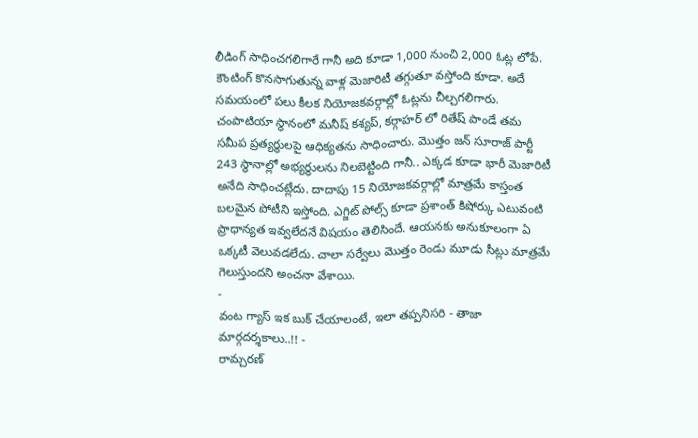లీడింగ్ సాధించగలిగారే గానీ అది కూడా 1,000 నుంచి 2,000 ఓట్ల లోపే. కౌంటింగ్ కొనసాగుతున్న వాళ్ల మెజారిటీ తగ్గుతూ వస్తోంది కూడా. అదే సమయంలో పలు కీలక నియోజకవర్గాల్లో ఓట్లను చీల్చగలిగారు.
చంపాటియా స్థానంలో మనీష్ కశ్యప్, కర్గాహర్ లో రితేష్ పాండే తమ సమీప ప్రత్యర్థులపై ఆధిక్యతను సాధించారు. మొత్తం జన్ సూరాజ్ పార్టీ 243 స్థానాల్లో అభ్యర్థులను నిలబెట్టింది గానీ.. ఎక్కడ కూడా భారీ మెజారిటీ అనేది సాధించట్లేదు. దాదాపు 15 నియోజకవర్గాల్లో మాత్రమే కాస్తంత బలమైన పోటీని ఇస్తోంది. ఎగ్జిట్ పోల్స్ కూడా ప్రశాంత్ కిషోర్కు ఎటువంటి ప్రాధాన్యత ఇవ్వలేదనే విషయం తెలిసిందే. ఆయనకు అనుకూలంగా ఏ ఒక్కటీ వెలువడలేదు. చాలా సర్వేలు మొత్తం రెండు మూడు సీట్లు మాత్రమే గెలుస్తుందని అంచనా వేశాయి.
-
వంట గ్యాస్ ఇక బుక్ చేయాలంటే, ఇలా తప్పనిసరి - తాజా మార్గదర్శకాలు..!! -
రామ్చరణ్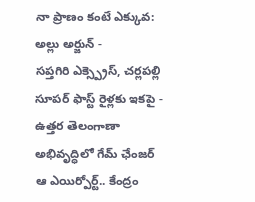నా ప్రాణం కంటే ఎక్కువ: అల్లు అర్జున్ -
సప్తగిరి ఎక్స్ప్రెస్, చర్లపల్లి సూపర్ ఫాస్ట్ రైళ్లకు ఇకపై -
ఉత్తర తెలంగాణా అభివృద్ధిలో గేమ్ ఛేంజర్ ఆ ఎయిర్పోర్ట్.. కేంద్రం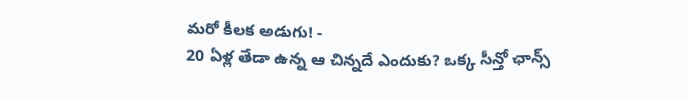మరో కీలక అడుగు! -
20 ఏళ్ల తేడా ఉన్న ఆ చిన్నదే ఎందుకు? ఒక్క సీన్తో ఛాన్స్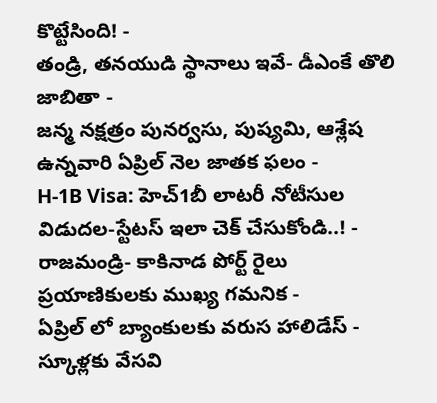కొట్టేసింది! -
తండ్రి, తనయుడి స్థానాలు ఇవే- డీఎంకే తొలి జాబితా -
జన్మ నక్షత్రం పునర్వసు, పుష్యమి, ఆశ్లేష ఉన్నవారి ఏప్రిల్ నెల జాతక ఫలం -
H-1B Visa: హెచ్1బీ లాటరీ నోటీసుల విడుదల-స్టేటస్ ఇలా చెక్ చేసుకోండి..! -
రాజమండ్రి- కాకినాడ పోర్ట్ రైలు ప్రయాణికులకు ముఖ్య గమనిక -
ఏప్రిల్ లో బ్యాంకులకు వరుస హాలిడేస్ - స్కూళ్లకు వేసవి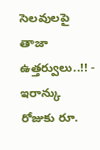సెలవులపై తాజా ఉత్తర్వులు..!! -
ఇరాన్కు రోజుకు రూ.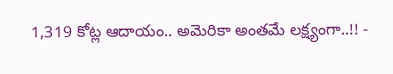1,319 కోట్ల ఆదాయం.. అమెరికా అంతమే లక్ష్యంగా..!! -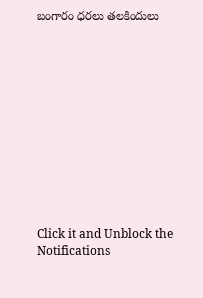బంగారం ధరలు తలకిందులు












Click it and Unblock the Notifications